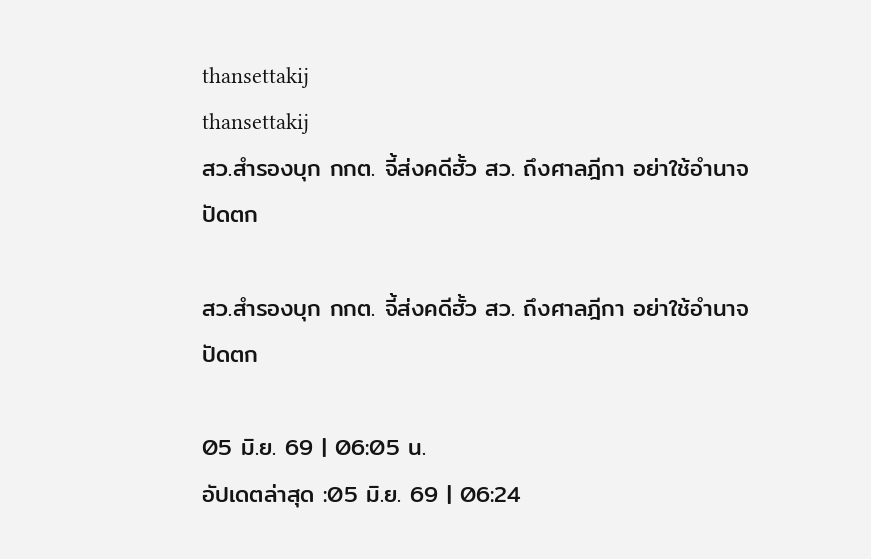thansettakij
thansettakij
สว.สำรองบุก กกต. จี้ส่งคดีฮั้ว สว. ถึงศาลฎีกา อย่าใช้อำนาจปัดตก

สว.สำรองบุก กกต. จี้ส่งคดีฮั้ว สว. ถึงศาลฎีกา อย่าใช้อำนาจปัดตก

05 มิ.ย. 69 | 06:05 น.
อัปเดตล่าสุด :05 มิ.ย. 69 | 06:24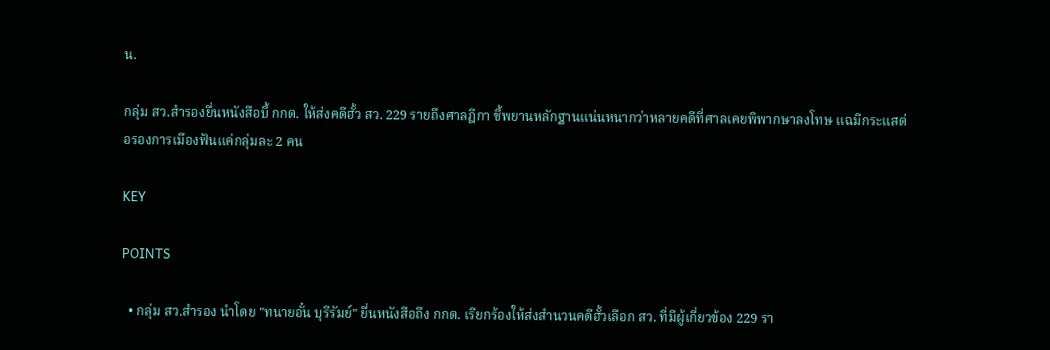น.

กลุ่ม สว.สำรองยื่นหนังสือบี้ กกต. ให้ส่งคดีฮั้ว สว. 229 รายถึงศาลฎีกา ชี้พยานหลักฐานแน่นหนากว่าหลายคดีที่ศาลเคยพิพากษาลงโทษ แฉมีกระแสต่อรองการเมืองฟันแค่กลุ่มละ 2 คน

KEY

POINTS

  • กลุ่ม สว.สำรอง นำโดย "ทนายอั๋น บุรีรัมย์" ยื่นหนังสือถึง กกต. เรียกร้องให้ส่งสำนวนคดีฮั้วเลือก สว. ที่มีผู้เกี่ยวข้อง 229 รา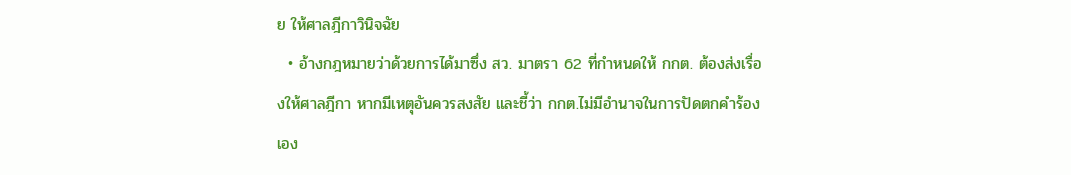ย ให้ศาลฎีกาวินิจฉัย
  • อ้างกฎหมายว่าด้วยการได้มาซึ่ง สว. มาตรา 62 ที่กำหนดให้ กกต. ต้องส่งเรื่องให้ศาลฎีกา หากมีเหตุอันควรสงสัย และชี้ว่า กกต.ไม่มีอำนาจในการปัดตกคำร้องเอง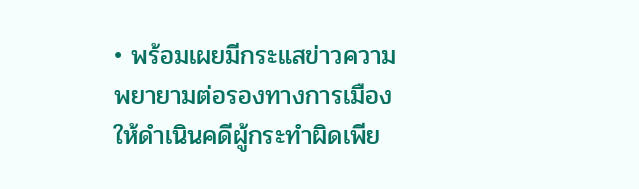• พร้อมเผยมีกระแสข่าวความพยายามต่อรองทางการเมือง ให้ดำเนินคดีผู้กระทำผิดเพีย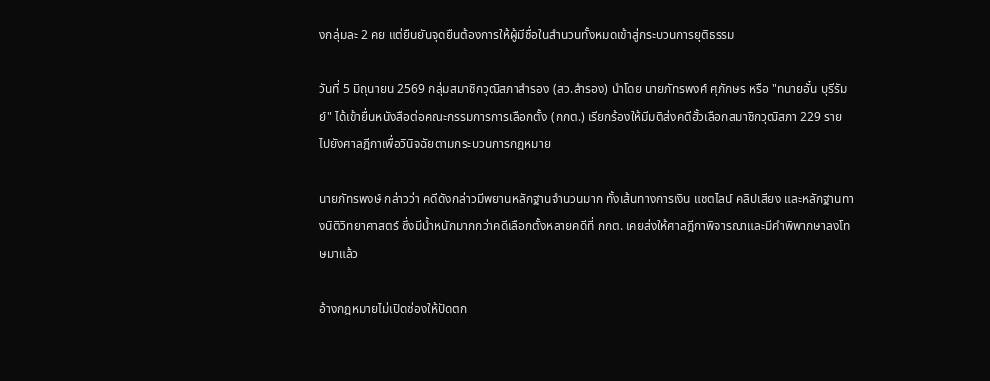งกลุ่มละ 2 คย แต่ยืนยันจุดยืนต้องการให้ผู้มีชื่อในสำนวนทั้งหมดเข้าสู่กระบวนการยุติธรรม

วันที่ 5 มิถุนายน 2569 กลุ่มสมาชิกวุฒิสภาสำรอง (สว.สำรอง) นำโดย นายภัทรพงศ์ ศุภักษร หรือ "ทนายอั๋น บุรีรัมย์" ได้เข้ายื่นหนังสือต่อคณะกรรมการการเลือกตั้ง (กกต.) เรียกร้องให้มีมติส่งคดีฮั้วเลือกสมาชิกวุฒิสภา 229 ราย ไปยังศาลฎีกาเพื่อวินิจฉัยตามกระบวนการกฎหมาย

นายภัทรพงษ์ กล่าวว่า คดีดังกล่าวมีพยานหลักฐานจำนวนมาก ทั้งเส้นทางการเงิน แชตไลน์ คลิปเสียง และหลักฐานทางนิติวิทยาศาสตร์ ซึ่งมีน้ำหนักมากกว่าคดีเลือกตั้งหลายคดีที่ กกต. เคยส่งให้ศาลฎีกาพิจารณาและมีคำพิพากษาลงโทษมาแล้ว

อ้างกฎหมายไม่เปิดช่องให้ปัดตก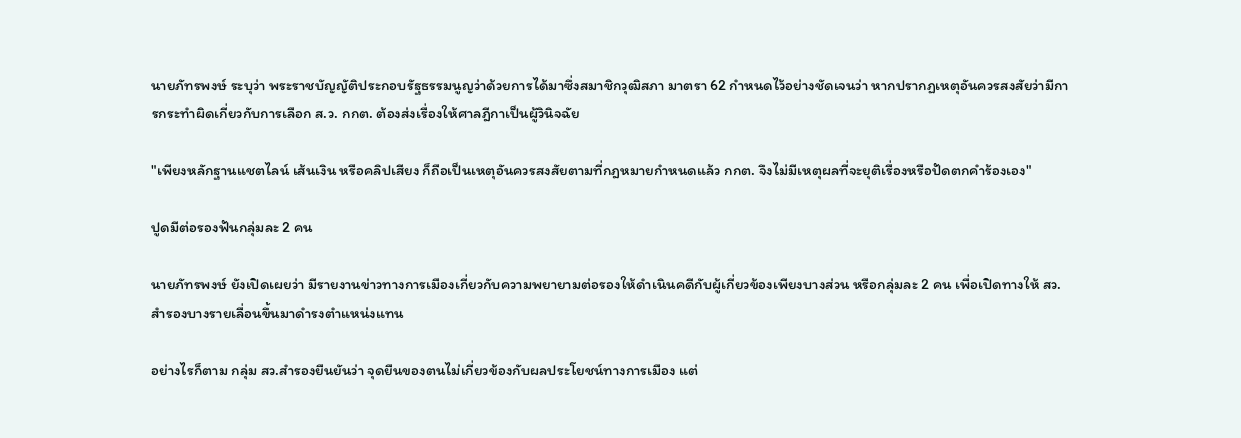นายภัทรพงษ์ ระบุว่า พระราชบัญญัติประกอบรัฐธรรมนูญว่าด้วยการได้มาซึ่งสมาชิกวุฒิสภา มาตรา 62 กำหนดไว้อย่างชัดเจนว่า หากปรากฏเหตุอันควรสงสัยว่ามีการกระทำผิดเกี่ยวกับการเลือก ส.ว. กกต. ต้องส่งเรื่องให้ศาลฎีกาเป็นผู้วินิจฉัย

"เพียงหลักฐานแชตไลน์ เส้นเงิน หรือคลิปเสียง ก็ถือเป็นเหตุอันควรสงสัยตามที่กฎหมายกำหนดแล้ว กกต. จึงไม่มีเหตุผลที่จะยุติเรื่องหรือปัดตกคำร้องเอง"

ปูดมีต่อรองฟันกลุ่มละ 2 คน

นายภัทรพงษ์ ยังเปิดเผยว่า มีรายงานข่าวทางการเมืองเกี่ยวกับความพยายามต่อรองให้ดำเนินคดีกับผู้เกี่ยวข้องเพียงบางส่วน หรือกลุ่มละ 2 คน เพื่อเปิดทางให้ สว.สำรองบางรายเลื่อนขึ้นมาดำรงตำแหน่งแทน

อย่างไรก็ตาม กลุ่ม สว.สำรองยืนยันว่า จุดยืนของตนไม่เกี่ยวข้องกับผลประโยชน์ทางการเมือง แต่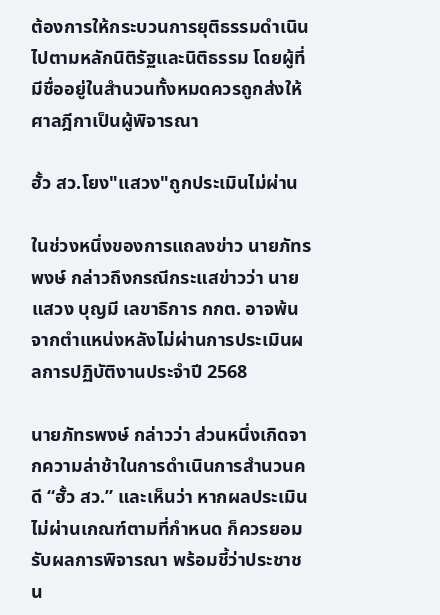ต้องการให้กระบวนการยุติธรรมดำเนินไปตามหลักนิติรัฐและนิติธรรม โดยผู้ที่มีชื่ออยู่ในสำนวนทั้งหมดควรถูกส่งให้ศาลฎีกาเป็นผู้พิจารณา

ฮั้ว สว.โยง"แสวง"ถูกประเมินไม่ผ่าน

ในช่วงหนึ่งของการแถลงข่าว นายภัทรพงษ์ กล่าวถึงกรณีกระแสข่าวว่า นายแสวง บุญมี เลขาธิการ กกต. อาจพ้นจากตำแหน่งหลังไม่ผ่านการประเมินผลการปฏิบัติงานประจำปี 2568

นายภัทรพงษ์ กล่าวว่า ส่วนหนึ่งเกิดจากความล่าช้าในการดำเนินการสำนวนคดี “ฮั้ว สว.” และเห็นว่า หากผลประเมินไม่ผ่านเกณฑ์ตามที่กำหนด ก็ควรยอมรับผลการพิจารณา พร้อมชี้ว่าประชาชน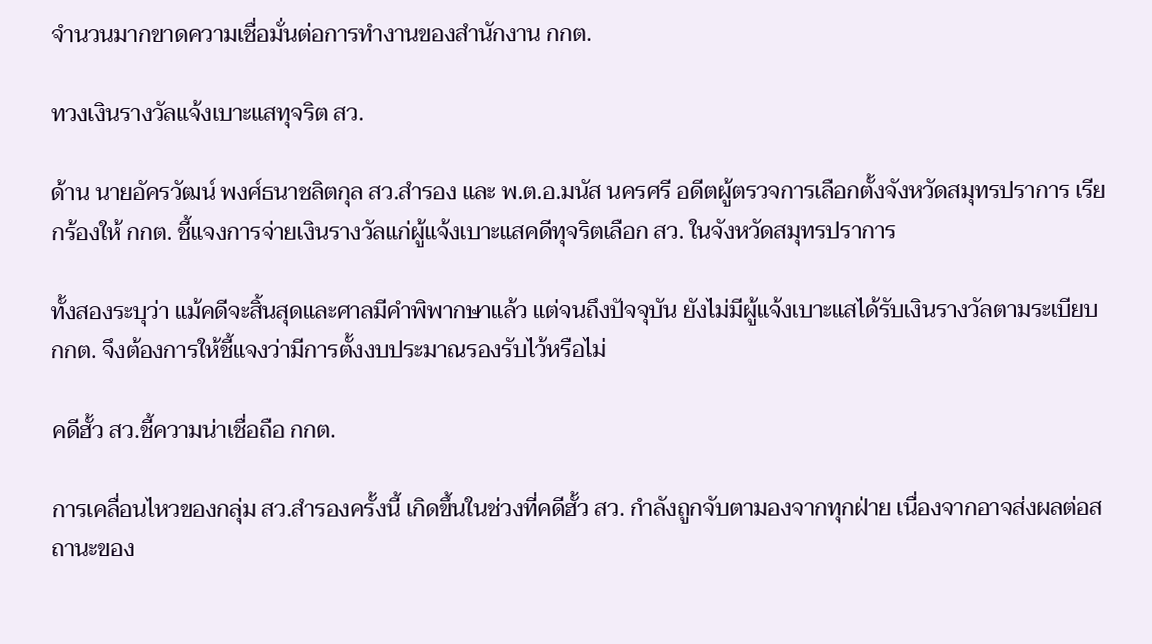จำนวนมากขาดความเชื่อมั่นต่อการทำงานของสำนักงาน กกต.

ทวงเงินรางวัลแจ้งเบาะแสทุจริต สว.

ด้าน นายอัครวัฒน์ พงศ์ธนาชลิตกุล สว.สำรอง และ พ.ต.อ.มนัส นครศรี อดีตผู้ตรวจการเลือกตั้งจังหวัดสมุทรปราการ เรียกร้องให้ กกต. ชี้แจงการจ่ายเงินรางวัลแก่ผู้แจ้งเบาะแสคดีทุจริตเลือก สว. ในจังหวัดสมุทรปราการ

ทั้งสองระบุว่า แม้คดีจะสิ้นสุดและศาลมีคำพิพากษาแล้ว แต่จนถึงปัจจุบัน ยังไม่มีผู้แจ้งเบาะแสได้รับเงินรางวัลตามระเบียบ กกต. จึงต้องการให้ชี้แจงว่ามีการตั้งงบประมาณรองรับไว้หรือไม่

คดีฮั้ว สว.ชี้ความน่าเชื่อถือ กกต.

การเคลื่อนไหวของกลุ่ม สว.สำรองครั้งนี้ เกิดขึ้นในช่วงที่คดีฮั้ว สว. กำลังถูกจับตามองจากทุกฝ่าย เนื่องจากอาจส่งผลต่อสถานะของ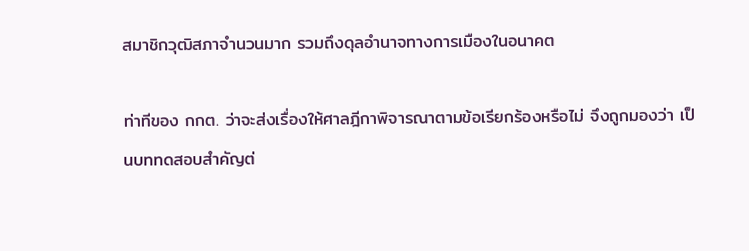สมาชิกวุฒิสภาจำนวนมาก รวมถึงดุลอำนาจทางการเมืองในอนาคต

ท่าทีของ กกต. ว่าจะส่งเรื่องให้ศาลฎีกาพิจารณาตามข้อเรียกร้องหรือไม่ จึงถูกมองว่า เป็นบททดสอบสำคัญต่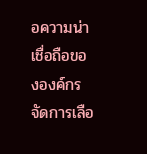อความน่าเชื่อถือขององค์กรจัดการเลือ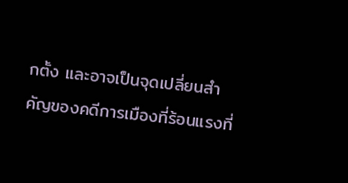กตั้ง และอาจเป็นจุดเปลี่ยนสำคัญของคดีการเมืองที่ร้อนแรงที่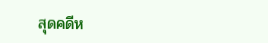สุดคดีห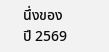นึ่งของปี 2569